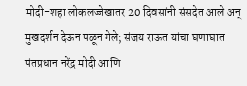मोदी-शहा लोकलज्जेखातर 20 दिवसांनी संसदेत आले अन् मुखदर्शन देऊन पळून गेले; संजय राऊत यांचा घणाघात
पंतप्रधान नरेंद्र मोदी आणि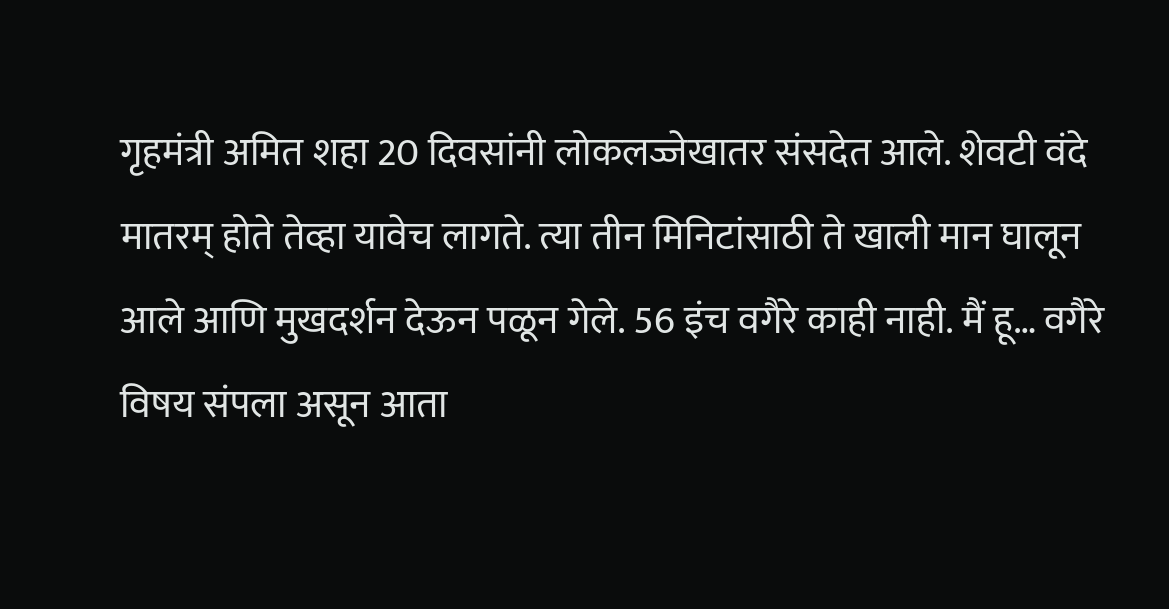गृहमंत्री अमित शहा 20 दिवसांनी लोकलज्जेखातर संसदेत आले. शेवटी वंदे मातरम् होते तेव्हा यावेच लागते. त्या तीन मिनिटांसाठी ते खाली मान घालून आले आणि मुखदर्शन देऊन पळून गेले. 56 इंच वगैरे काही नाही. मैं हू… वगैरे विषय संपला असून आता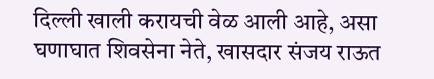दिल्ली खाली करायची वेळ आली आहे, असा घणाघात शिवसेना नेते, खासदार संजय राऊत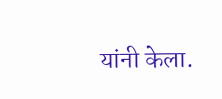यांनी केला.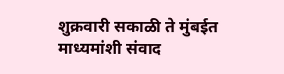शुक्रवारी सकाळी ते मुंबईत माध्यमांशी संवाद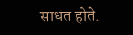साधत होते.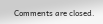Comments are closed.